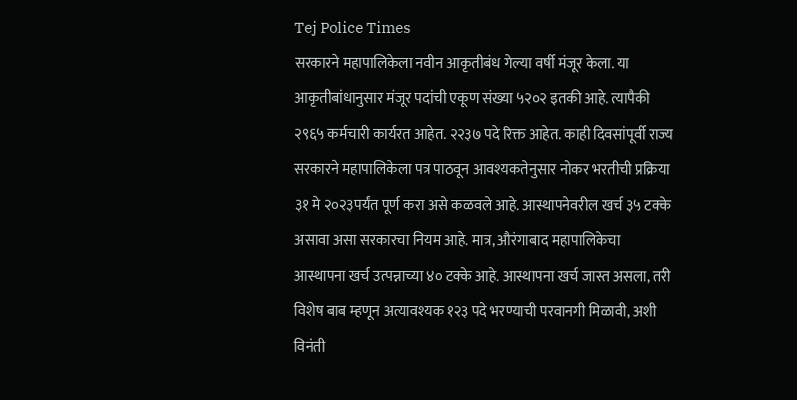Tej Police Times
सरकारने महापालिकेला नवीन आकृतीबंध गेल्या वर्षी मंजूर केला. या आकृतीबांधानुसार मंजूर पदांची एकूण संख्या ५२०२ इतकी आहे. त्यापैकी २९६५ कर्मचारी कार्यरत आहेत. २२३७ पदे रिक्त आहेत. काही दिवसांपूर्वी राज्य सरकारने महापालिकेला पत्र पाठवून आवश्यकतेनुसार नोकर भरतीची प्रक्रिया ३१ मे २०२३पर्यंत पूर्ण करा असे कळवले आहे. आस्थापनेवरील खर्च ३५ टक्के असावा असा सरकारचा नियम आहे. मात्र, औरंगाबाद महापालिकेचा आस्थापना खर्च उत्पन्नाच्या ४० टक्के आहे. आस्थापना खर्च जास्त असला, तरी विशेष बाब म्हणून अत्यावश्यक १२३ पदे भरण्याची परवानगी मिळावी, अशी विनंती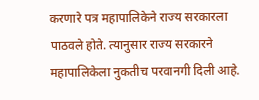करणारे पत्र महापालिकेने राज्य सरकारला पाठवले होते. त्यानुसार राज्य सरकारने महापालिकेला नुकतीच परवानगी दिली आहे.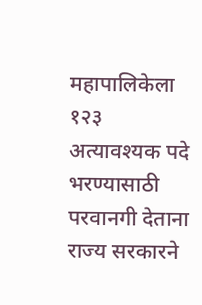महापालिकेला १२३ अत्यावश्यक पदे भरण्यासाठी परवानगी देताना राज्य सरकारने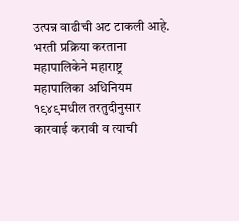उत्पन्न वाढीची अट टाकली आहे. भरती प्रक्रिया करताना महापालिकेने महाराष्ट्र महापालिका अधिनियम १९४९मधील तरतुदीनुसार कारवाई करावी व त्याची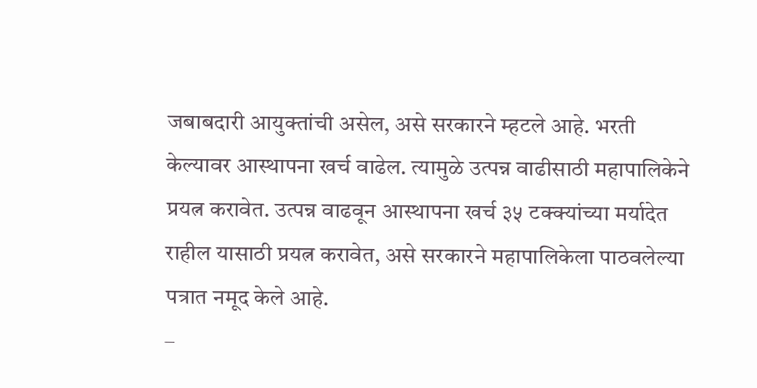जबाबदारी आयुक्तांची असेल, असे सरकारने म्हटले आहे. भरती केल्यावर आस्थापना खर्च वाढेल. त्यामुळे उत्पन्न वाढीसाठी महापालिकेने प्रयत्न करावेत. उत्पन्न वाढवून आस्थापना खर्च ३५ टक्क्यांच्या मर्यादेत राहील यासाठी प्रयत्न करावेत, असे सरकारने महापालिकेला पाठवलेल्या पत्रात नमूद केले आहे.
–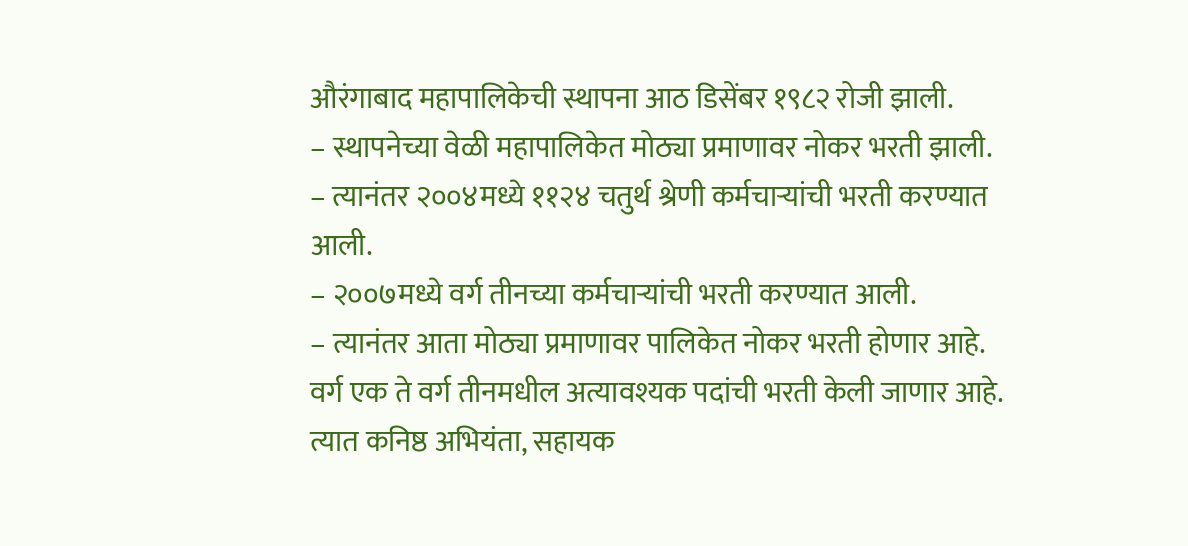औरंगाबाद महापालिकेची स्थापना आठ डिसेंबर १९८२ रोजी झाली.
– स्थापनेच्या वेळी महापालिकेत मोठ्या प्रमाणावर नोकर भरती झाली.
– त्यानंतर २००४मध्ये ११२४ चतुर्थ श्रेणी कर्मचाऱ्यांची भरती करण्यात आली.
– २००७मध्ये वर्ग तीनच्या कर्मचाऱ्यांची भरती करण्यात आली.
– त्यानंतर आता मोठ्या प्रमाणावर पालिकेत नोकर भरती होणार आहे.
वर्ग एक ते वर्ग तीनमधील अत्यावश्यक पदांची भरती केली जाणार आहे. त्यात कनिष्ठ अभियंता, सहायक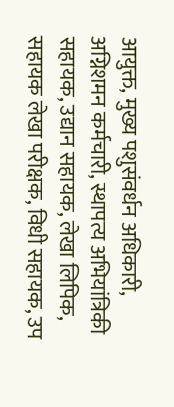आयुक्त, मुख्य पशुसंवर्धन अधिकारी, अग्निशमन कर्मचारी, स्थापत्य अभियांत्रिकी सहायक, उद्यान सहायक, लेखा लिपिक, सहायक लेखा परीक्षक, विधी सहायक, उप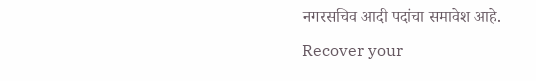नगरसचिव आदी पदांचा समावेश आहे.
Recover your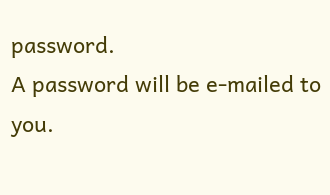password.
A password will be e-mailed to you.